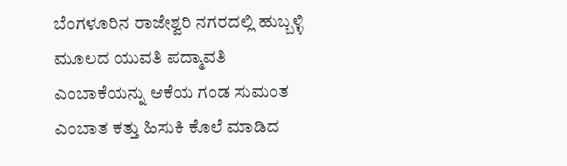ಬೆಂಗಳೂರಿನ ರಾಜೇಶ್ವರಿ ನಗರದಲ್ಲಿ ಹುಬ್ಬಳ್ಳಿ ಮೂಲದ ಯುವತಿ ಪದ್ಮಾವತಿ ಎಂಬಾಕೆಯನ್ನು ಆಕೆಯ ಗಂಡ ಸುಮಂತ ಎಂಬಾತ ಕತ್ತು ಹಿಸುಕಿ ಕೊಲೆ ಮಾಡಿದ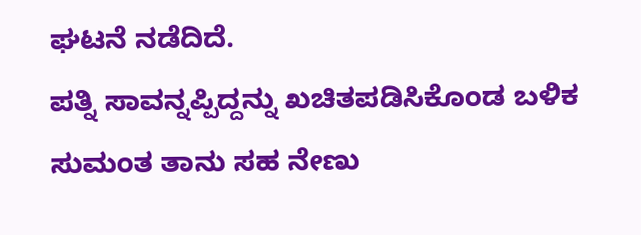ಘಟನೆ ನಡೆದಿದೆ.
ಪತ್ನಿ ಸಾವನ್ನಪ್ಪಿದ್ದನ್ನು ಖಚಿತಪಡಿಸಿಕೊಂಡ ಬಳಿಕ ಸುಮಂತ ತಾನು ಸಹ ನೇಣು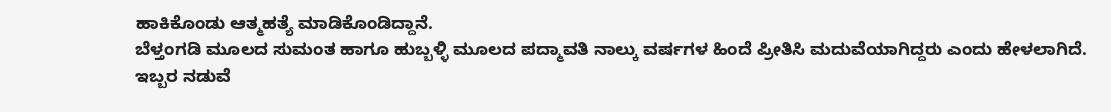ಹಾಕಿಕೊಂಡು ಆತ್ಮಹತ್ಯೆ ಮಾಡಿಕೊಂಡಿದ್ದಾನೆ.
ಬೆಳ್ತಂಗಡಿ ಮೂಲದ ಸುಮಂತ ಹಾಗೂ ಹುಬ್ಬಳ್ಳಿ ಮೂಲದ ಪದ್ಮಾವತಿ ನಾಲ್ಕು ವರ್ಷಗಳ ಹಿಂದೆ ಪ್ರೀತಿಸಿ ಮದುವೆಯಾಗಿದ್ದರು ಎಂದು ಹೇಳಲಾಗಿದೆ.
ಇಬ್ಬರ ನಡುವೆ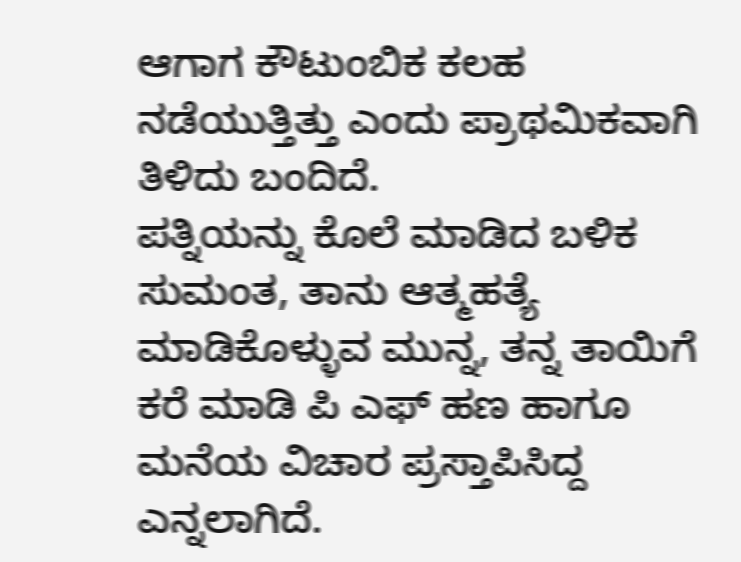ಆಗಾಗ ಕೌಟುಂಬಿಕ ಕಲಹ ನಡೆಯುತ್ತಿತ್ತು ಎಂದು ಪ್ರಾಥಮಿಕವಾಗಿ ತಿಳಿದು ಬಂದಿದೆ.
ಪತ್ನಿಯನ್ನು ಕೊಲೆ ಮಾಡಿದ ಬಳಿಕ ಸುಮಂತ, ತಾನು ಆತ್ಮಹತ್ಯೆ ಮಾಡಿಕೊಳ್ಳುವ ಮುನ್ನ, ತನ್ನ ತಾಯಿಗೆ ಕರೆ ಮಾಡಿ ಪಿ ಎಫ್ ಹಣ ಹಾಗೂ ಮನೆಯ ವಿಚಾರ ಪ್ರಸ್ತಾಪಿಸಿದ್ದ ಎನ್ನಲಾಗಿದೆ.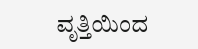ವೃತ್ತಿಯಿಂದ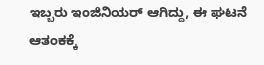ಇಬ್ಬರು ಇಂಜಿನಿಯರ್ ಆಗಿದ್ದು, ಈ ಘಟನೆ ಆತಂಕಕ್ಕೆ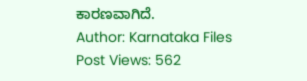ಕಾರಣವಾಗಿದೆ.
Author: Karnataka Files
Post Views: 562